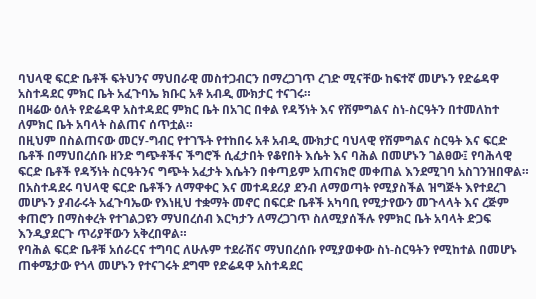ባህላዊ ፍርድ ቤቶች ፍትህንና ማህበራዊ መስተጋብርን በማረጋገጥ ረገድ ሚናቸው ከፍተኛ መሆኑን የድሬዳዋ አስተዳደር ምክር ቤት አፈጉባኤ ክቡር አቶ አብዲ ሙክታር ተናገሩ።
በዛሬው ዕለት የድሬዳዋ አስተዳደር ምክር ቤት በአገር በቀል የዳኝነት እና የሽምግልና ስነ-ስርዓትን በተመለከተ ለምክር ቤት አባላት ስልጠና ሰጥቷል።
በዚህም በስልጠናው መርሃ-ግብር የተገኙት የተከበሩ አቶ አብዲ ሙክታር ባህላዊ የሽምግልና ስርዓት እና ፍርድ ቤቶች በማህበረሰቡ ዘንድ ግጭቶችና ችግሮች ሲፈታበት የቆየበት እሴት እና ባሕል በመሆኑን ገልፀው፤ የባሕላዊ ፍርድ ቤቶች የዳኝነት ስርዓትንና ግጭት አፈታት እሴትን በቀጣይም አጠናክሮ መቀጠል እንደሚገባ አስገንዝበዋል።
በአስተዳደሩ ባህላዊ ፍርድ ቤቶችን ለማዋቀር እና መተዳደሪያ ደንብ ለማወጣት የሚያስችል ዝግጅት እየተደረገ መሆኑን ያብራሩት አፈጉባኤው የእነዚህ ተቋማት መኖር በፍርድ ቤቶች አካባቢ የሚታየውን መጉላላት እና ረጅም ቀጠሮን በማስቀረት የተገልጋዩን ማህበረሰብ እርካታን ለማረጋገጥ ስለሚያሰችሉ የምክር ቤት አባላት ድጋፍ እንዲያደርጉ ጥሪያቸውን አቅረበዋል።
የባሕል ፍርድ ቤቶቹ አሰራርና ተግባር ለሁሉም ተደራሽና ማህበረሰቡ የሚያወቀው ስነ-ስርዓትን የሚከተል በመሆኑ ጠቀሜታው የጎላ መሆኑን የተናገሩት ደግሞ የድሬዳዋ አስተዳደር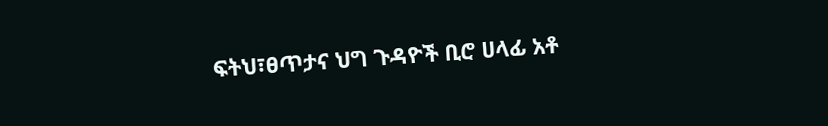ፍትህ፣ፀጥታና ህግ ጉዳዮች ቢሮ ሀላፊ አቶ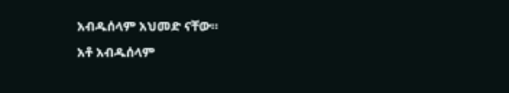አብዱሰላም አህመድ ናቸው።
አቶ አብዱሰላም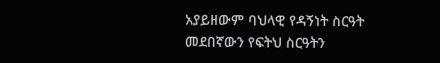አያይዘውም ባህላዊ የዳኝነት ስርዓት መደበኛውን የፍትህ ስርዓትን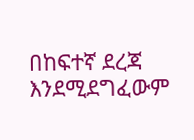በከፍተኛ ደረጃ እንደሚደግፈውም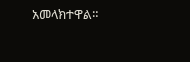አመላክተዋል።